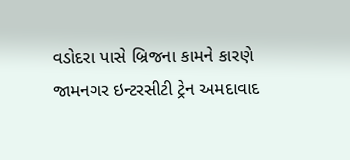વડોદરા પાસે બ્રિજના કામને કારણે જામનગર ઇન્ટરસીટી ટ્રેન અમદાવાદ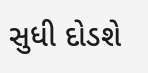સુધી દોડશે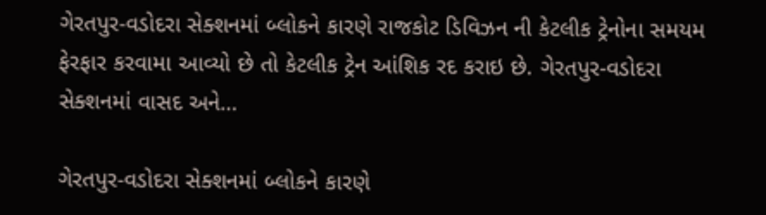ગેરતપુર-વડોદરા સેક્શનમાં બ્લોકને કારણે રાજકોટ ડિવિઝન ની કેટલીક ટ્રેનોના સમયમ ફેરફાર કરવામા આવ્યો છે તો કેટલીક ટ્રેન આંશિક રદ કરાઇ છે. ગેરતપુર-વડોદરા સેક્શનમાં વાસદ અને…

ગેરતપુર-વડોદરા સેક્શનમાં બ્લોકને કારણે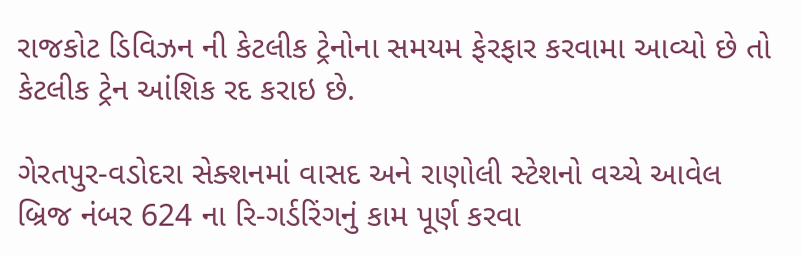રાજકોટ ડિવિઝન ની કેટલીક ટ્રેનોના સમયમ ફેરફાર કરવામા આવ્યો છે તો કેટલીક ટ્રેન આંશિક રદ કરાઇ છે.

ગેરતપુર-વડોદરા સેક્શનમાં વાસદ અને રાણોલી સ્ટેશનો વચ્ચે આવેલ બ્રિજ નંબર 624 ના રિ-ગર્ડરિંગનું કામ પૂર્ણ કરવા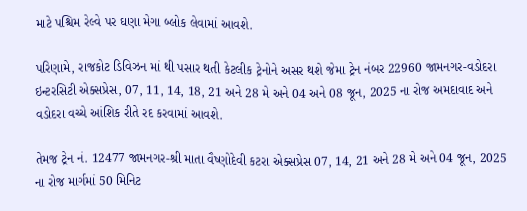માટે પશ્ચિમ રેલ્વે પર ઘણા મેગા બ્લોક લેવામાં આવશે.

પરિણામે, રાજકોટ ડિવિઝન માં થી પસાર થતી કેટલીક ટ્રેનોને અસર થશે જેમા ટ્રેન નંબર 22960 જામનગર-વડોદરા ઇન્ટરસિટી એક્સપ્રેસ, 07, 11, 14, 18, 21 અને 28 મે અને 04 અને 08 જૂન, 2025 ના રોજ અમદાવાદ અને વડોદરા વચ્ચે આંશિક રીતે રદ કરવામાં આવશે.

તેમજ ટ્રેન નં. 12477 જામનગર-શ્રી માતા વૈષ્ણોદેવી કટરા એક્સપ્રેસ 07, 14, 21 અને 28 મે અને 04 જૂન, 2025 ના રોજ માર્ગમાં 50 મિનિટ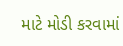માટે મોડી કરવામાં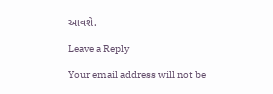આવશે.

Leave a Reply

Your email address will not be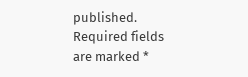published. Required fields are marked *